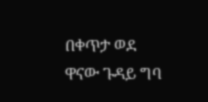በቀጥታ ወደ ዋናው ጉዳይ ግባ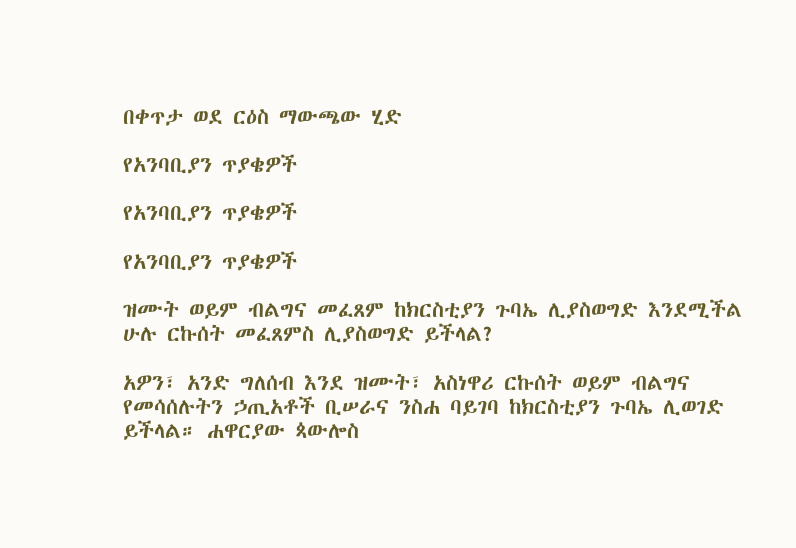በቀጥታ ወደ ርዕስ ማውጫው ሂድ

የአንባቢያን ጥያቄዎች

የአንባቢያን ጥያቄዎች

የአንባቢያን ጥያቄዎች

ዝሙት ወይም ብልግና መፈጸም ከክርስቲያን ጉባኤ ሊያስወግድ እንደሚችል ሁሉ ርኩሰት መፈጸምስ ሊያስወግድ ይችላል?

አዎን፣ አንድ ግለሰብ እንደ ዝሙት፣ አስነዋሪ ርኩሰት ወይም ብልግና የመሳሰሉትን ኃጢአቶች ቢሠራና ንስሐ ባይገባ ከክርስቲያን ጉባኤ ሊወገድ ይችላል። ሐዋርያው ጳውሎስ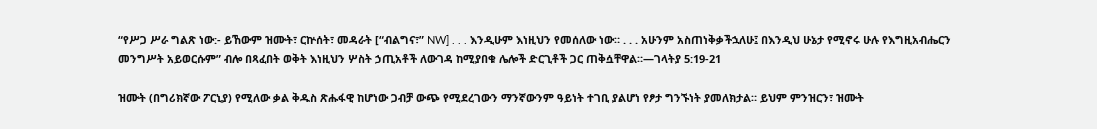“የሥጋ ሥራ ግልጽ ነው:- ይኸውም ዝሙት፣ ርኵሰት፣ መዳራት [“ብልግና፣” NW] . . . እንዲሁም እነዚህን የመሰለው ነው። . . . አሁንም አስጠነቅቃችኋለሁ፤ በእንዲህ ሁኔታ የሚኖሩ ሁሉ የእግዚአብሔርን መንግሥት አይወርሱም” ብሎ በጻፈበት ወቅት እነዚህን ሦስት ኃጢአቶች ለውገዳ ከሚያበቁ ሌሎች ድርጊቶች ጋር ጠቅሷቸዋል።—ገላትያ 5:19-21

ዝሙት (በግሪክኛው ፖርኒያ) የሚለው ቃል ቅዱስ ጽሑፋዊ ከሆነው ጋብቻ ውጭ የሚደረገውን ማንኛውንም ዓይነት ተገቢ ያልሆነ የፆታ ግንኙነት ያመለክታል። ይህም ምንዝርን፣ ዝሙት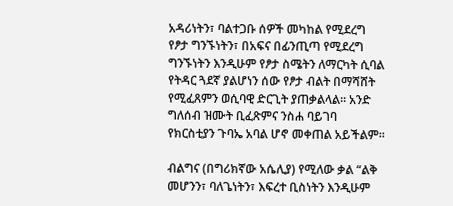አዳሪነትን፣ ባልተጋቡ ሰዎች መካከል የሚደረግ የፆታ ግንኙነትን፣ በአፍና በፊንጢጣ የሚደረግ ግንኙነትን እንዲሁም የፆታ ስሜትን ለማርካት ሲባል የትዳር ጓደኛ ያልሆነን ሰው የፆታ ብልት በማሻሸት የሚፈጸምን ወሲባዊ ድርጊት ያጠቃልላል። አንድ ግለሰብ ዝሙት ቢፈጽምና ንስሐ ባይገባ የክርስቲያን ጉባኤ አባል ሆኖ መቀጠል አይችልም።

ብልግና (በግሪክኛው አሴሊያ) የሚለው ቃል “ልቅ መሆንን፣ ባለጌነትን፣ እፍረተ ቢስነትን እንዲሁም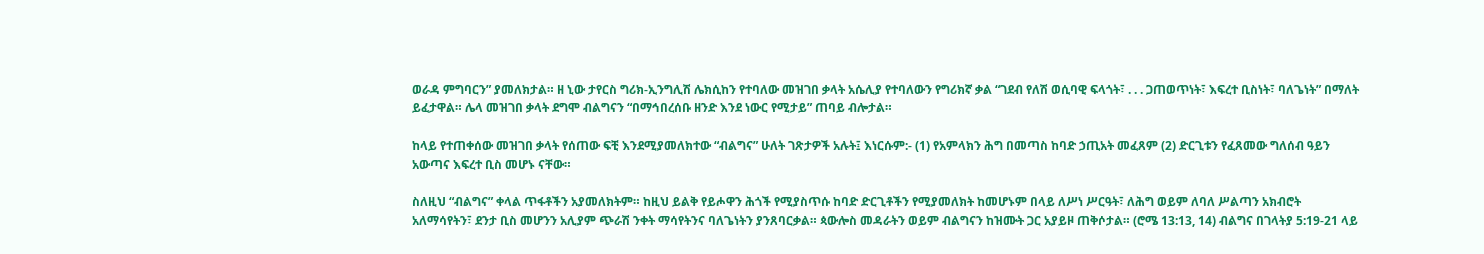ወራዳ ምግባርን” ያመለክታል። ዘ ኒው ታየርስ ግሪክ-ኢንግሊሽ ሌክሲከን የተባለው መዝገበ ቃላት አሴሊያ የተባለውን የግሪክኛ ቃል “ገደብ የለሽ ወሲባዊ ፍላጎት፣ . . . ጋጠወጥነት፣ እፍረተ ቢስነት፣ ባለጌነት” በማለት ይፈታዋል። ሌላ መዝገበ ቃላት ደግሞ ብልግናን “በማኅበረሰቡ ዘንድ እንደ ነውር የሚታይ” ጠባይ ብሎታል።

ከላይ የተጠቀሰው መዝገበ ቃላት የሰጠው ፍቺ እንደሚያመለክተው “ብልግና” ሁለት ገጽታዎች አሉት፤ እነርሱም:- (1) የአምላክን ሕግ በመጣስ ከባድ ኃጢአት መፈጸም (2) ድርጊቱን የፈጸመው ግለሰብ ዓይን አውጣና እፍረተ ቢስ መሆኑ ናቸው።

ስለዚህ “ብልግና” ቀላል ጥፋቶችን አያመለክትም። ከዚህ ይልቅ የይሖዋን ሕጎች የሚያስጥሱ ከባድ ድርጊቶችን የሚያመለክት ከመሆኑም በላይ ለሥነ ሥርዓት፣ ለሕግ ወይም ለባለ ሥልጣን አክብሮት አለማሳየትን፣ ደንታ ቢስ መሆንን አሊያም ጭራሽ ንቀት ማሳየትንና ባለጌነትን ያንጸባርቃል። ጳውሎስ መዳራትን ወይም ብልግናን ከዝሙት ጋር አያይዞ ጠቅሶታል። (ሮሜ 13:13, 14) ብልግና በገላትያ 5:19-21 ላይ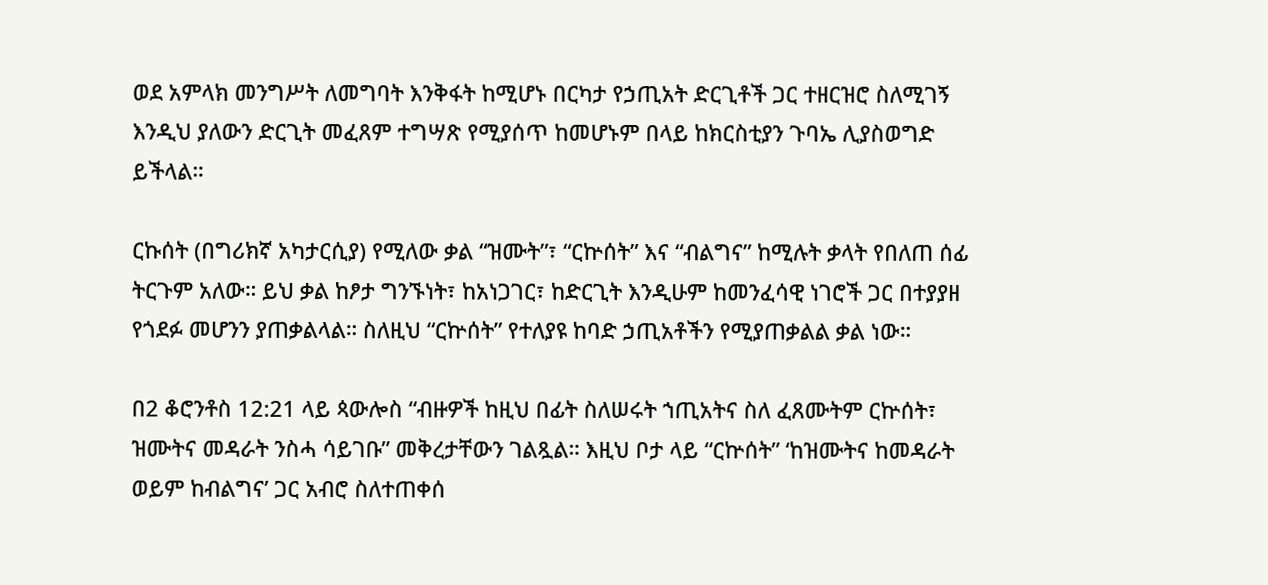ወደ አምላክ መንግሥት ለመግባት እንቅፋት ከሚሆኑ በርካታ የኃጢአት ድርጊቶች ጋር ተዘርዝሮ ስለሚገኝ እንዲህ ያለውን ድርጊት መፈጸም ተግሣጽ የሚያሰጥ ከመሆኑም በላይ ከክርስቲያን ጉባኤ ሊያስወግድ ይችላል።

ርኩሰት (በግሪክኛ አካታርሲያ) የሚለው ቃል “ዝሙት”፣ “ርኵሰት” እና “ብልግና” ከሚሉት ቃላት የበለጠ ሰፊ ትርጉም አለው። ይህ ቃል ከፆታ ግንኙነት፣ ከአነጋገር፣ ከድርጊት እንዲሁም ከመንፈሳዊ ነገሮች ጋር በተያያዘ የጎደፉ መሆንን ያጠቃልላል። ስለዚህ “ርኵሰት” የተለያዩ ከባድ ኃጢአቶችን የሚያጠቃልል ቃል ነው።

በ2 ቆሮንቶስ 12:21 ላይ ጳውሎስ “ብዙዎች ከዚህ በፊት ስለሠሩት ኀጢአትና ስለ ፈጸሙትም ርኵሰት፣ ዝሙትና መዳራት ንስሓ ሳይገቡ” መቅረታቸውን ገልጿል። እዚህ ቦታ ላይ “ርኵሰት” ‘ከዝሙትና ከመዳራት ወይም ከብልግና’ ጋር አብሮ ስለተጠቀሰ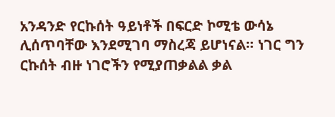አንዳንድ የርኩሰት ዓይነቶች በፍርድ ኮሚቴ ውሳኔ ሊሰጥባቸው እንደሚገባ ማስረጃ ይሆነናል። ነገር ግን ርኩሰት ብዙ ነገሮችን የሚያጠቃልል ቃል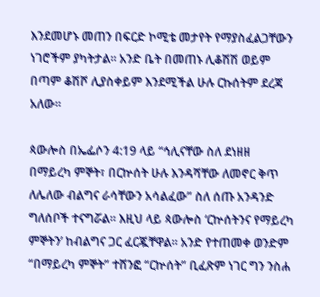እንደመሆኑ መጠን በፍርድ ኮሚቴ መታየት የማያስፈልጋቸውን ነገሮችም ያካትታል። አንድ ቤት በመጠኑ ሊቆሽሽ ወይም በጣም ቆሽሾ ሊያስቀይም እንደሚችል ሁሉ ርኩሰትም ደረጃ አለው።

ጳውሎስ በኤፌሶን 4:19 ላይ “ኅሊናቸው ስለ ደነዘዘ በማይረካ ምኞት፣ በርኵሰት ሁሉ እንዳሻቸው ለመኖር ቅጥ ለሌለው ብልግና ራሳቸውን አሳልፈው” ስለ ሰጡ አንዳንድ ግለሰቦች ተናግሯል። እዚህ ላይ ጳውሎስ ‘ርኵሰትንና የማይረካ ምኞትን’ ከብልግና ጋር ፈርጇቸዋል። አንድ የተጠመቀ ወንድም “በማይረካ ምኞት” ተሸንፎ “ርኵሰት” ቢፈጽም ነገር ግን ንስሐ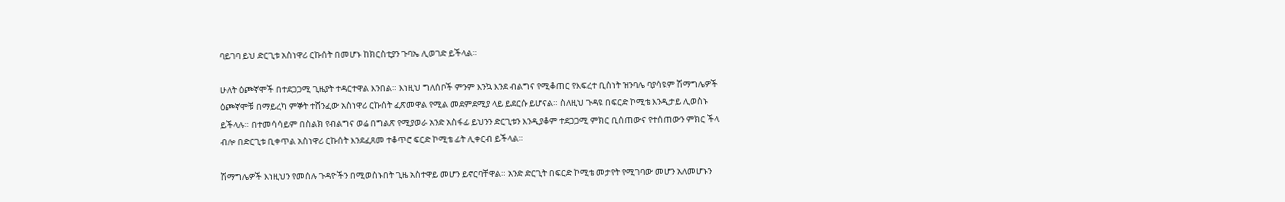ባይገባ ይህ ድርጊቱ አስነዋሪ ርኩሰት በመሆኑ ከክርስቲያን ጉባኤ ሊወገድ ይችላል።

ሁለት ዕጮኛሞች በተደጋጋሚ ጊዜያት ተዳርተዋል እንበል። እነዚህ ግለሰቦች ምንም እንኳ እንደ ብልግና የሚቆጠር የእፍረተ ቢስነት ዝንባሌ ባያሳዩም ሽማግሌዎች ዕጮኛሞቹ በማይረካ ምኞት ተሸንፈው አስነዋሪ ርኩሰት ፈጽመዋል የሚል መደምደሚያ ላይ ይደርሱ ይሆናል። ስለዚህ ጉዳዩ በፍርድ ኮሚቴ እንዲታይ ሊወስኑ ይችላሉ። በተመሳሳይም በስልክ የብልግና ወሬ በግልጽ የሚያወራ አንድ አስፋፊ ይህንን ድርጊቱን እንዲያቆም ተደጋጋሚ ምክር ቢሰጠውና የተሰጠውን ምክር ችላ ብሎ በድርጊቱ ቢቀጥል አስነዋሪ ርኩሰት እንደፈጸመ ተቆጥሮ ፍርድ ኮሚቴ ፊት ሊቀርብ ይችላል።

ሽማግሌዎች እነዚህን የመሰሉ ጉዳዮችን በሚወስኑበት ጊዜ አስተዋይ መሆን ይኖርባቸዋል። አንድ ድርጊት በፍርድ ኮሚቴ መታየት የሚገባው መሆን አለመሆኑን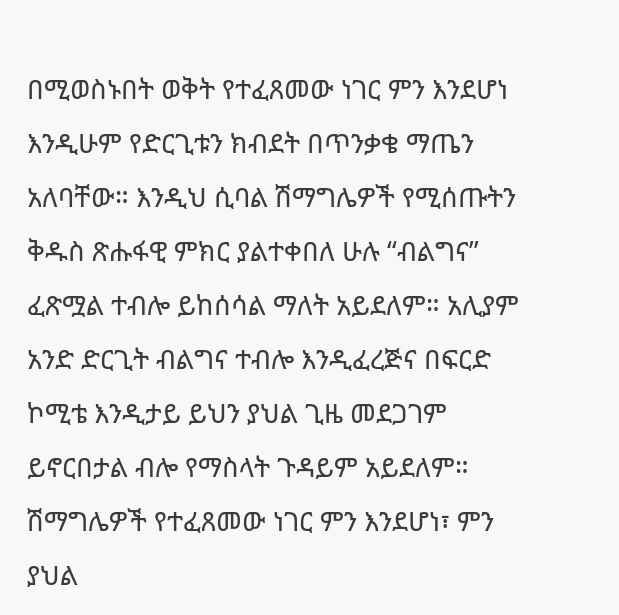በሚወስኑበት ወቅት የተፈጸመው ነገር ምን እንደሆነ እንዲሁም የድርጊቱን ክብደት በጥንቃቄ ማጤን አለባቸው። እንዲህ ሲባል ሽማግሌዎች የሚሰጡትን ቅዱስ ጽሑፋዊ ምክር ያልተቀበለ ሁሉ “ብልግና” ፈጽሟል ተብሎ ይከሰሳል ማለት አይደለም። አሊያም አንድ ድርጊት ብልግና ተብሎ እንዲፈረጅና በፍርድ ኮሚቴ እንዲታይ ይህን ያህል ጊዜ መደጋገም ይኖርበታል ብሎ የማስላት ጉዳይም አይደለም። ሽማግሌዎች የተፈጸመው ነገር ምን እንደሆነ፣ ምን ያህል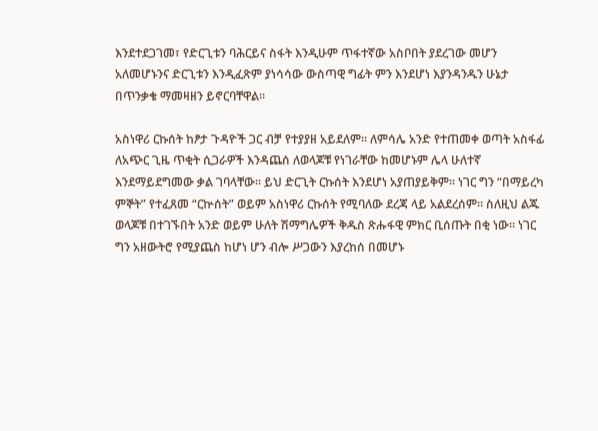እንደተደጋገመ፣ የድርጊቱን ባሕርይና ስፋት እንዲሁም ጥፋተኛው አስቦበት ያደረገው መሆን አለመሆኑንና ድርጊቱን እንዲፈጽም ያነሳሳው ውስጣዊ ግፊት ምን እንደሆነ እያንዳንዱን ሁኔታ በጥንቃቄ ማመዛዘን ይኖርባቸዋል።

አስነዋሪ ርኩሰት ከፆታ ጉዳዮች ጋር ብቻ የተያያዘ አይደለም። ለምሳሌ አንድ የተጠመቀ ወጣት አስፋፊ ለአጭር ጊዜ ጥቂት ሲጋራዎች እንዳጨሰ ለወላጆቹ የነገራቸው ከመሆኑም ሌላ ሁለተኛ እንደማይደግመው ቃል ገባላቸው። ይህ ድርጊት ርኩሰት እንደሆነ አያጠያይቅም። ነገር ግን “በማይረካ ምኞት” የተፈጸመ “ርኵሰት” ወይም አስነዋሪ ርኩሰት የሚባለው ደረጃ ላይ አልደረሰም። ስለዚህ ልጁ ወላጆቹ በተገኙበት አንድ ወይም ሁለት ሽማግሌዎች ቅዱስ ጽሑፋዊ ምክር ቢሰጡት በቂ ነው። ነገር ግን አዘውትሮ የሚያጨስ ከሆነ ሆን ብሎ ሥጋውን እያረከሰ በመሆኑ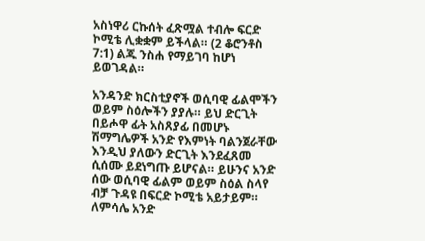አስነዋሪ ርኩሰት ፈጽሟል ተብሎ ፍርድ ኮሚቴ ሊቋቋም ይችላል። (2 ቆሮንቶስ 7:1) ልጁ ንስሐ የማይገባ ከሆነ ይወገዳል።

አንዳንድ ክርስቲያኖች ወሲባዊ ፊልሞችን ወይም ስዕሎችን ያያሉ። ይህ ድርጊት በይሖዋ ፊት አስጸያፊ በመሆኑ ሽማግሌዎች አንድ የእምነት ባልንጀራቸው እንዲህ ያለውን ድርጊት እንደፈጸመ ሲሰሙ ይደነግጡ ይሆናል። ይሁንና አንድ ሰው ወሲባዊ ፊልም ወይም ስዕል ስላየ ብቻ ጉዳዩ በፍርድ ኮሚቴ አይታይም። ለምሳሌ አንድ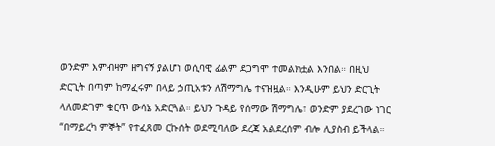ወንድም እምብዛም ዘግናኝ ያልሆነ ወሲባዊ ፊልም ደጋግሞ ተመልክቷል እንበል። በዚህ ድርጊት በጣም ከማፈሩም በላይ ኃጢአቱን ለሽማግሌ ተናዝዟል። እንዲሁም ይህን ድርጊት ላለመድገም ቁርጥ ውሳኔ አድርጓል። ይህን ጉዳይ የሰማው ሽማግሌ፣ ወንድም ያደረገው ነገር “በማይረካ ምኞት” የተፈጸመ ርኩሰት ወደሚባለው ደረጃ አልደረሰም ብሎ ሊያስብ ይችላል።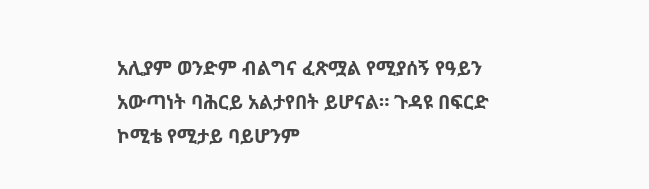አሊያም ወንድም ብልግና ፈጽሟል የሚያሰኝ የዓይን አውጣነት ባሕርይ አልታየበት ይሆናል። ጉዳዩ በፍርድ ኮሚቴ የሚታይ ባይሆንም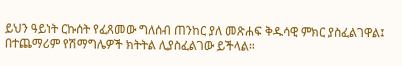ይህን ዓይነት ርኩሰት የፈጸመው ግለሰብ ጠንከር ያለ መጽሐፍ ቅዱሳዊ ምክር ያስፈልገዋል፤ በተጨማሪም የሽማግሌዎች ክትትል ሊያስፈልገው ይችላል።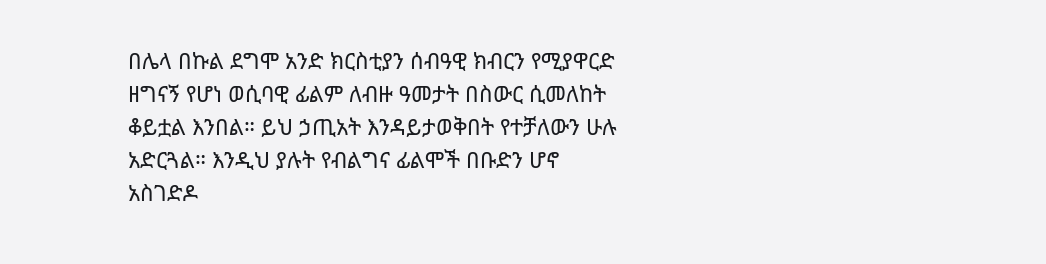በሌላ በኩል ደግሞ አንድ ክርስቲያን ሰብዓዊ ክብርን የሚያዋርድ ዘግናኝ የሆነ ወሲባዊ ፊልም ለብዙ ዓመታት በስውር ሲመለከት ቆይቷል እንበል። ይህ ኃጢአት እንዳይታወቅበት የተቻለውን ሁሉ አድርጓል። እንዲህ ያሉት የብልግና ፊልሞች በቡድን ሆኖ አስገድዶ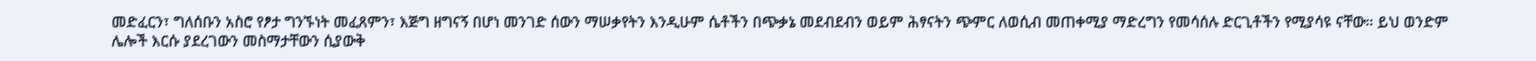መድፈርን፣ ግለሰቡን አስሮ የፆታ ግንኙነት መፈጸምን፣ እጅግ ዘግናኝ በሆነ መንገድ ሰውን ማሠቃየትን እንዲሁም ሴቶችን በጭቃኔ መደብደብን ወይም ሕፃናትን ጭምር ለወሲብ መጠቀሚያ ማድረግን የመሳሰሉ ድርጊቶችን የሚያሳዩ ናቸው። ይህ ወንድም ሌሎች እርሱ ያደረገውን መስማታቸውን ሲያውቅ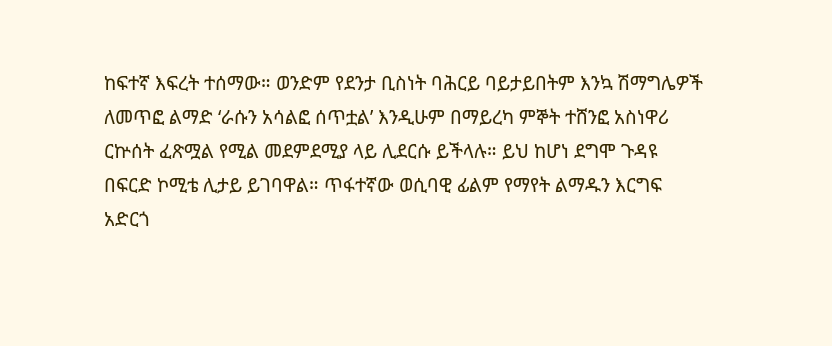ከፍተኛ እፍረት ተሰማው። ወንድም የደንታ ቢስነት ባሕርይ ባይታይበትም እንኳ ሽማግሌዎች ለመጥፎ ልማድ ‘ራሱን አሳልፎ ሰጥቷል’ እንዲሁም በማይረካ ምኞት ተሸንፎ አስነዋሪ ርኵሰት ፈጽሟል የሚል መደምደሚያ ላይ ሊደርሱ ይችላሉ። ይህ ከሆነ ደግሞ ጉዳዩ በፍርድ ኮሚቴ ሊታይ ይገባዋል። ጥፋተኛው ወሲባዊ ፊልም የማየት ልማዱን እርግፍ አድርጎ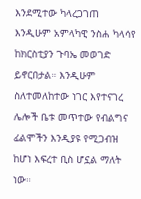እንደሚተው ካላረጋገጠ እንዲሁም አምላካዊ ንስሐ ካላሳየ ከክርስቲያን ጉባኤ መወገድ ይኖርበታል። እንዲሁም ስለተመለከተው ነገር እየተናገረ ሌሎች ቤቱ መጥተው የብልግና ፊልሞችን እንዲያዩ የሚጋብዝ ከሆነ እፍረተ ቢስ ሆኗል ማለት ነው።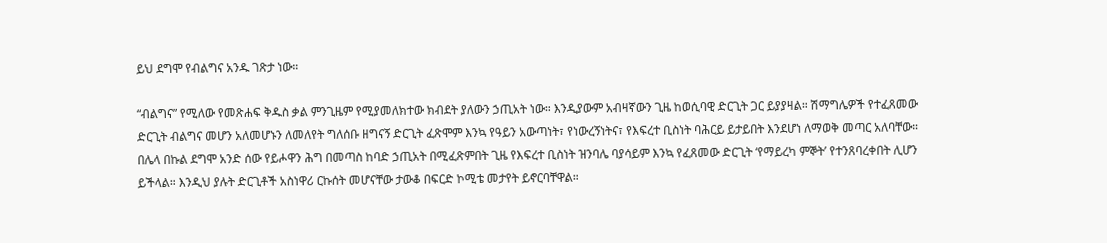ይህ ደግሞ የብልግና አንዱ ገጽታ ነው።

“ብልግና” የሚለው የመጽሐፍ ቅዱስ ቃል ምንጊዜም የሚያመለክተው ክብደት ያለውን ኃጢአት ነው። እንዲያውም አብዛኛውን ጊዜ ከወሲባዊ ድርጊት ጋር ይያያዛል። ሽማግሌዎች የተፈጸመው ድርጊት ብልግና መሆን አለመሆኑን ለመለየት ግለሰቡ ዘግናኝ ድርጊት ፈጽሞም እንኳ የዓይን አውጣነት፣ የነውረኝነትና፣ የእፍረተ ቢስነት ባሕርይ ይታይበት እንደሆነ ለማወቅ መጣር አለባቸው። በሌላ በኩል ደግሞ አንድ ሰው የይሖዋን ሕግ በመጣስ ከባድ ኃጢአት በሚፈጽምበት ጊዜ የእፍረተ ቢስነት ዝንባሌ ባያሳይም እንኳ የፈጸመው ድርጊት ‘የማይረካ ምኞት’ የተንጸባረቀበት ሊሆን ይችላል። እንዲህ ያሉት ድርጊቶች አስነዋሪ ርኩሰት መሆናቸው ታውቆ በፍርድ ኮሚቴ መታየት ይኖርባቸዋል።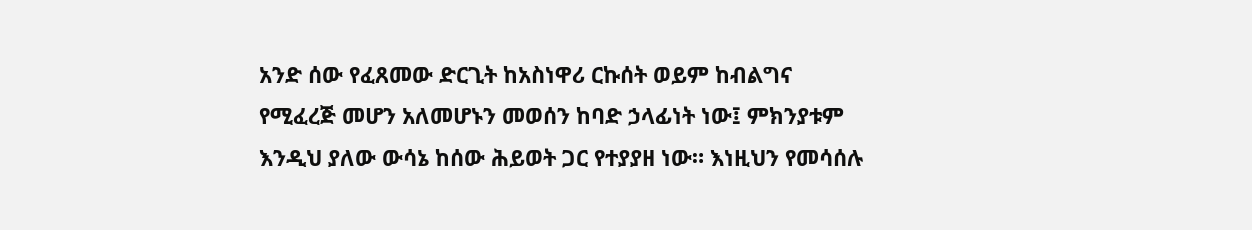አንድ ሰው የፈጸመው ድርጊት ከአስነዋሪ ርኩሰት ወይም ከብልግና የሚፈረጅ መሆን አለመሆኑን መወሰን ከባድ ኃላፊነት ነው፤ ምክንያቱም እንዲህ ያለው ውሳኔ ከሰው ሕይወት ጋር የተያያዘ ነው። እነዚህን የመሳሰሉ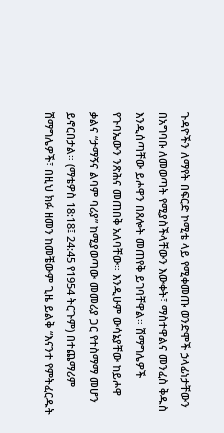ጉዳዮችን ለማየት በፍርድ ኮሚቴ ላይ የሚቀመጡ ወንድሞች ኃላፊነታቸውን በአግባቡ ለመወጣት የሚያስችላቸውን እውቀት፣ ማስተዋልና መንፈስ ቅዱስ እንዲሰጣቸው ይሖዋን በጸሎት መጠየቅ ይገባቸዋል። ሽማግሌዎች የጉባኤውን ንጽሕና መጠበቅ አለባቸው። እንዲሁም ውሳኔያቸው ከይሖዋ ቃልና “ታማኝና ልባም ባሪያ” ከሚያወጣው መመሪያ ጋር የተስማማ መሆን ይኖርበታል። (ማቴዎስ 18:18፤ 24:45 የ1954 ትርጉም) በተጨማሪም ሽማግሌዎች፣ በዚህ ክፉ ዘመን ከመቼውም ጊዜ ይልቅ “እናንተ የምትፈርዱት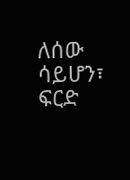ለሰው ሳይሆን፣ ፍርድ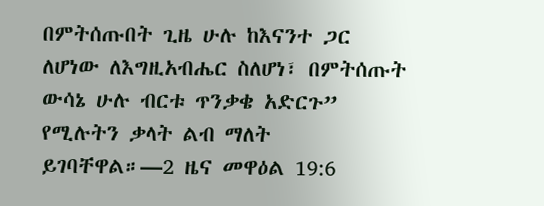በምትሰጡበት ጊዜ ሁሉ ከእናንተ ጋር ለሆነው ለእግዚአብሔር ስለሆነ፣ በምትሰጡት ውሳኔ ሁሉ ብርቱ ጥንቃቄ አድርጉ” የሚሉትን ቃላት ልብ ማለት ይገባቸዋል።—2 ዜና መዋዕል 19:6